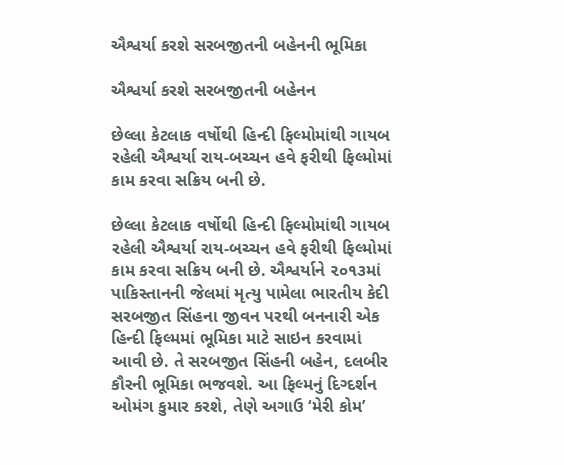ઐશ્વર્યા કરશે સરબજીતની બહેનની ભૂમિકા

ઐશ્વર્યા કરશે સરબજીતની બહેનન

છેલ્લા કેટલાક વર્ષોથી હિન્દી ફિલ્મોમાંથી ગાયબ રહેલી ઐશ્વર્યા રાય-બચ્ચન હવે ફરીથી ફિલ્મોમાં કામ કરવા સક્રિય બની છે.

છેલ્લા કેટલાક વર્ષોથી હિન્દી ફિલ્મોમાંથી ગાયબ રહેલી ઐશ્વર્યા રાય-બચ્ચન હવે ફરીથી ફિલ્મોમાં કામ કરવા સક્રિય બની છે. ઐશ્વર્યાને ૨૦૧૩માં પાકિસ્તાનની જેલમાં મૃત્યુ પામેલા ભારતીય કેદી સરબજીત સિંહના જીવન પરથી બનનારી એક હિન્દી ફિલ્મમાં ભૂમિકા માટે સાઇન કરવામાં આવી છે. તે સરબજીત સિંહની બહેન, દલબીર કૌરની ભૂમિકા ભજવશે. આ ફિલ્મનું દિગ્દર્શન ઓમંગ કુમાર કરશે, તેણે અગાઉ ‘મેરી કોમ’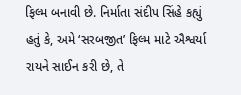ફિલ્મ બનાવી છે. નિર્માતા સંદીપ સિંહે કહ્યું હતું કે, અમે ‘સરબજીત’ ફિલ્મ માટે ઐશ્વર્યા રાયને સાઈન કરી છે, તે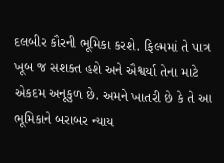દલબીર કૌરની ભૂમિકા કરશે. ફિલ્મમાં તે પાત્ર ખૂબ જ સશક્ત હશે અને ઐશ્વર્યા તેના માટે એકદમ અનૂકુળ છે. અમને ખાતરી છે કે તે આ ભૂમિકાને બરાબર ન્યાય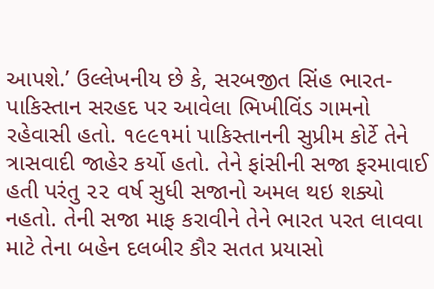આપશે.’ ઉલ્લેખનીય છે કે, સરબજીત સિંહ ભારત-પાકિસ્તાન સરહદ પર આવેલા ભિખીવિંડ ગામનો રહેવાસી હતો. ૧૯૯૧માં પાકિસ્તાનની સુપ્રીમ કોર્ટે તેને ત્રાસવાદી જાહેર કર્યો હતો. તેને ફાંસીની સજા ફરમાવાઈ હતી પરંતુ ૨૨ વર્ષ સુધી સજાનો અમલ થઇ શક્યો નહતો. તેની સજા માફ કરાવીને તેને ભારત પરત લાવવા માટે તેના બહેન દલબીર કૌર સતત પ્રયાસો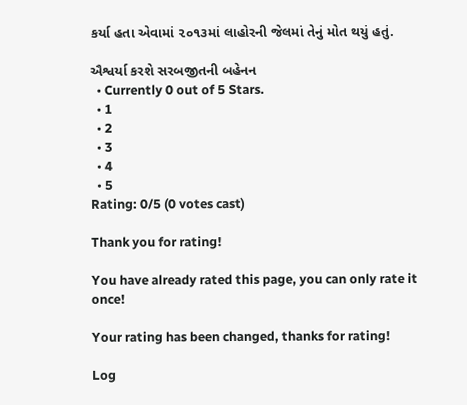કર્યા હતા એવામાં ૨૦૧૩માં લાહોરની જેલમાં તેનું મોત થયું હતું.

ઐશ્વર્યા કરશે સરબજીતની બહેનન
  • Currently 0 out of 5 Stars.
  • 1
  • 2
  • 3
  • 4
  • 5
Rating: 0/5 (0 votes cast)

Thank you for rating!

You have already rated this page, you can only rate it once!

Your rating has been changed, thanks for rating!

Log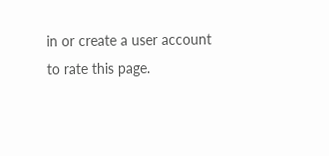in or create a user account to rate this page.